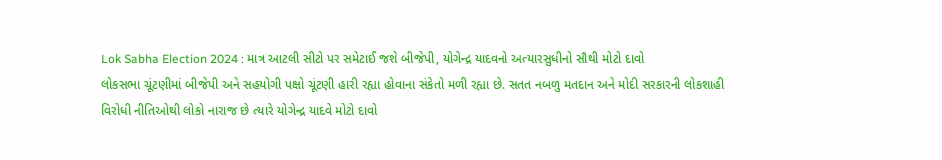Lok Sabha Election 2024 : માત્ર આટલી સીટો પર સમેટાઈ જશે બીજેપી, યોગેન્દ્ર યાદવનો અત્યારસુધીનો સૌથી મોટો દાવો
લોકસભા ચૂંટણીમાં બીજેપી અને સહયોગી પક્ષો ચૂંટણી હારી રહ્યા હોવાના સંકેતો મળી રહ્યા છે. સતત નબળુ મતદાન અને મોદી સરકારની લોકશાહી વિરોધી નીતિઓથી લોકો નારાજ છે ત્યારે યોગેન્દ્ર યાદવે મોટો દાવો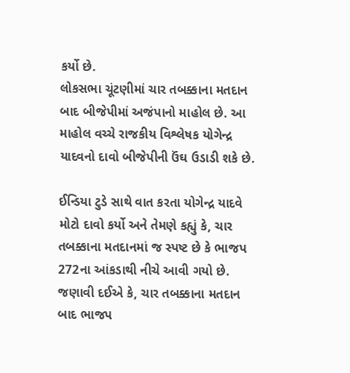કર્યો છે.
લોકસભા ચૂંટણીમાં ચાર તબક્કાના મતદાન બાદ બીજેપીમાં અજંપાનો માહોલ છે. આ માહોલ વચ્ચે રાજકીય વિશ્લેષક યોગેન્દ્ર યાદવનો દાવો બીજેપીની ઉંઘ ઉડાડી શકે છે.

ઈન્ડિયા ટુડે સાથે વાત કરતા યોગેન્દ્ર યાદવે મોટો દાવો કર્યો અને તેમણે કહ્યું કે, ચાર તબક્કાના મતદાનમાં જ સ્પષ્ટ છે કે ભાજપ 272ના આંકડાથી નીચે આવી ગયો છે.
જણાવી દઈએ કે, ચાર તબક્કાના મતદાન બાદ ભાજપ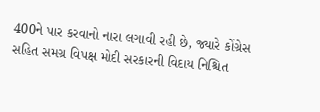400ને પાર કરવાનો નારા લગાવી રહી છે, જ્યારે કોંગ્રેસ સહિત સમગ્ર વિપક્ષ મોદી સરકારની વિદાય નિશ્ચિત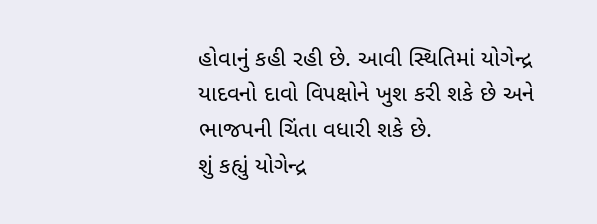હોવાનું કહી રહી છે. આવી સ્થિતિમાં યોગેન્દ્ર યાદવનો દાવો વિપક્ષોને ખુશ કરી શકે છે અને ભાજપની ચિંતા વધારી શકે છે.
શું કહ્યું યોગેન્દ્ર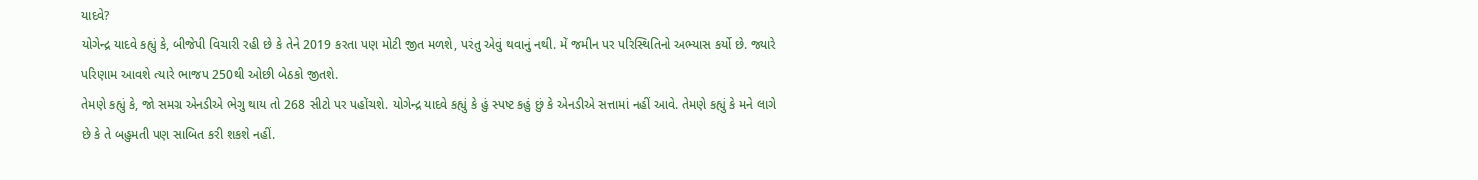યાદવે?
યોગેન્દ્ર યાદવે કહ્યું કે, બીજેપી વિચારી રહી છે કે તેને 2019 કરતા પણ મોટી જીત મળશે, પરંતુ એવું થવાનું નથી. મેં જમીન પર પરિસ્થિતિનો અભ્યાસ કર્યો છે. જ્યારે પરિણામ આવશે ત્યારે ભાજપ 250થી ઓછી બેઠકો જીતશે.
તેમણે કહ્યું કે, જો સમગ્ર એનડીએ ભેગુ થાય તો 268 સીટો પર પહોંચશે. યોગેન્દ્ર યાદવે કહ્યું કે હું સ્પષ્ટ કહું છું કે એનડીએ સત્તામાં નહીં આવે. તેમણે કહ્યું કે મને લાગે છે કે તે બહુમતી પણ સાબિત કરી શકશે નહીં.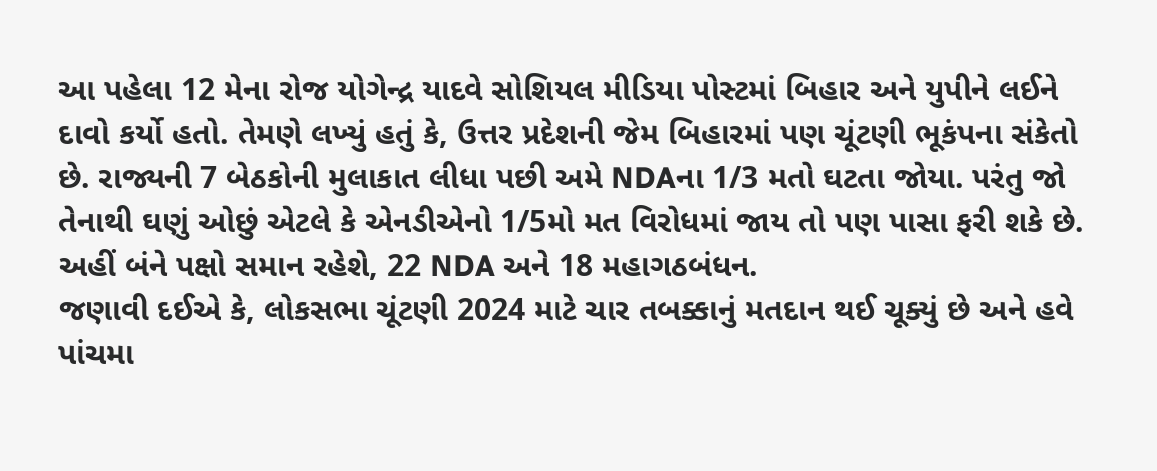આ પહેલા 12 મેના રોજ યોગેન્દ્ર યાદવે સોશિયલ મીડિયા પોસ્ટમાં બિહાર અને યુપીને લઈને દાવો કર્યો હતો. તેમણે લખ્યું હતું કે, ઉત્તર પ્રદેશની જેમ બિહારમાં પણ ચૂંટણી ભૂકંપના સંકેતો છે. રાજ્યની 7 બેઠકોની મુલાકાત લીધા પછી અમે NDAના 1/3 મતો ઘટતા જોયા. પરંતુ જો તેનાથી ઘણું ઓછું એટલે કે એનડીએનો 1/5મો મત વિરોધમાં જાય તો પણ પાસા ફરી શકે છે. અહીં બંને પક્ષો સમાન રહેશે, 22 NDA અને 18 મહાગઠબંધન.
જણાવી દઈએ કે, લોકસભા ચૂંટણી 2024 માટે ચાર તબક્કાનું મતદાન થઈ ચૂક્યું છે અને હવે પાંચમા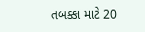તબક્કા માટે 20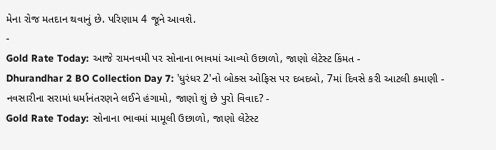મેના રોજ મતદાન થવાનું છે. પરિણામ 4 જૂને આવશે.
-
Gold Rate Today: આજે રામનવમી પર સોનાના ભાવમાં આવ્યો ઉછાળો, જાણો લેટેસ્ટ કિંમત -
Dhurandhar 2 BO Collection Day 7: 'ધુરંધર 2'નો બોક્સ ઓફિસ પર દબદબો, 7માં દિવસે કરી આટલી કમાણી -
નવસારીના સરામાં ધર્માનંતરણને લઈને હંગામો, જાણો શું છે પુરો વિવાદ? -
Gold Rate Today: સોનાના ભાવમાં મામૂલી ઉછાળો, જાણો લેટેસ્ટ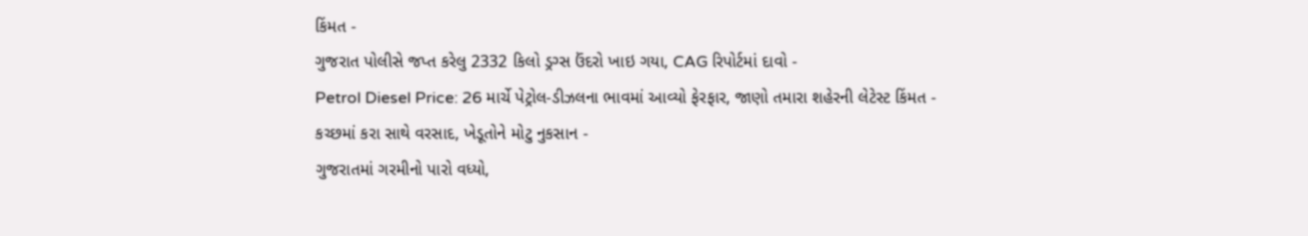કિંમત -
ગુજરાત પોલીસે જપ્ત કરેલુ 2332 કિલો ડ્રગ્સ ઉંદરો ખાઇ ગયા, CAG રિપોર્ટમાં દાવો -
Petrol Diesel Price: 26 માર્ચે પેટ્રોલ-ડીઝલના ભાવમાં આવ્યો ફેરફાર, જાણો તમારા શહેરની લેટેસ્ટ કિંમત -
કચ્છમાં કરા સાથે વરસાદ, ખેડૂતોને મોટુ નુકસાન -
ગુજરાતમાં ગરમીનો પારો વધ્યો,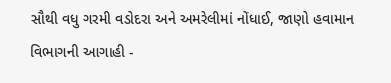સૌથી વધુ ગરમી વડોદરા અને અમરેલીમાં નોંધાઈ, જાણો હવામાન વિભાગની આગાહી -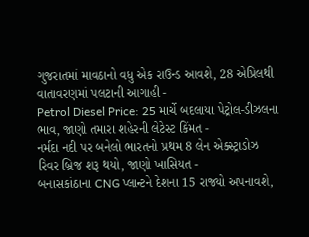ગુજરાતમાં માવઠાનો વધુ એક રાઉન્ડ આવશે, 28 એપ્રિલથી વાતાવરણમાં પલટાની આગાહી -
Petrol Diesel Price: 25 માર્ચે બદલાયા પેટ્રોલ-ડીઝલના ભાવ, જાણો તમારા શહેરની લેટેસ્ટ કિંમત -
નર્મદા નદી પર બનેલો ભારતનો પ્રથમ 8 લેન એક્સ્ટ્રાડોઝ રિવર બ્રિજ શરૂ થયો, જાણો ખાસિયત -
બનાસકાંઠાના CNG પ્લાન્ટને દેશના 15 રાજ્યો અપનાવશે,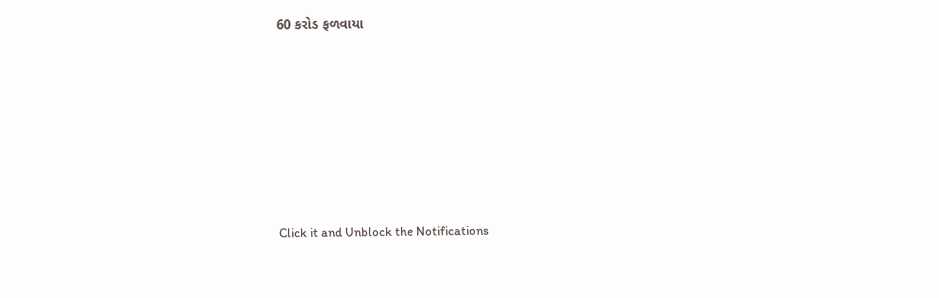60 કરોડ ફળવાયા








Click it and Unblock the Notifications